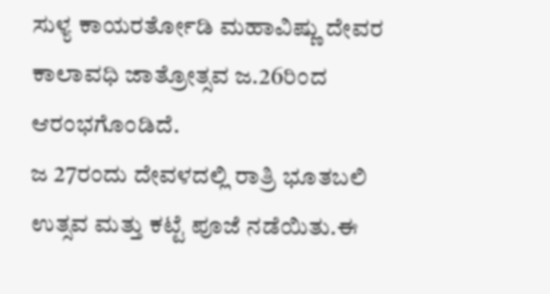ಸುಳ್ಯ ಕಾಯರರ್ತೋಡಿ ಮಹಾವಿಷ್ಣು ದೇವರ ಕಾಲಾವಧಿ ಜಾತ್ರೋತ್ಸವ ಜ.26ರಿಂದ ಆರಂಭಗೊಂಡಿದೆ.
ಜ 27ರಂದು ದೇವಳದಲ್ಲಿ ರಾತ್ರಿ ಭೂತಬಲಿ ಉತ್ಸವ ಮತ್ತು ಕಟ್ಟೆ ಪೂಜೆ ನಡೆಯಿತು.ಈ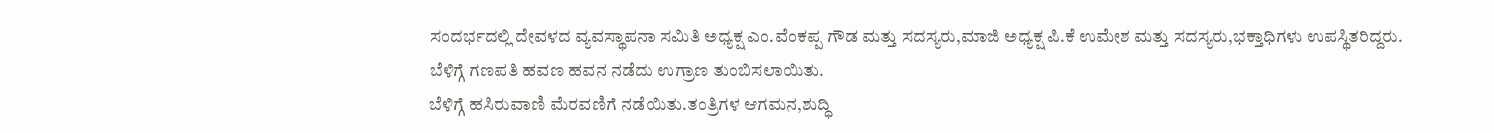ಸಂದರ್ಭದಲ್ಲಿ ದೇವಳದ ವ್ಯವಸ್ಥಾಪನಾ ಸಮಿತಿ ಅಧ್ಯಕ್ಷ ಎಂ.ವೆಂಕಪ್ಪ ಗೌಡ ಮತ್ತು ಸದಸ್ಯರು,ಮಾಜಿ ಅಧ್ಯಕ್ಷ ಪಿ.ಕೆ ಉಮೇಶ ಮತ್ತು ಸದಸ್ಯರು,ಭಕ್ತಾಧಿಗಳು ಉಪಸ್ಥಿತರಿದ್ದರು.
ಬೆಳಿಗ್ಗೆ ಗಣಪತಿ ಹವಣ ಹವನ ನಡೆದು ಉಗ್ರಾಣ ತುಂಬಿಸಲಾಯಿತು.
ಬೆಳಿಗ್ಗೆ ಹಸಿರುವಾಣಿ ಮೆರವಣಿಗೆ ನಡೆಯಿತು.ತಂತ್ರಿಗಳ ಆಗಮನ,ಶುದ್ಧಿ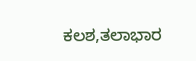ಕಲಶ,ತಲಾಭಾರ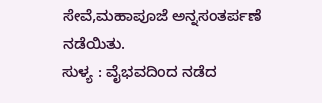ಸೇವೆ,ಮಹಾಪೂಜೆ ಅನ್ನಸಂತರ್ಪಣೆ ನಡೆಯಿತು.
ಸುಳ್ಯ : ವೈಭವದಿಂದ ನಡೆದ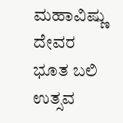ಮಹಾವಿಷ್ಣು ದೇವರ ಭೂತ ಬಲಿ ಉತ್ಸವ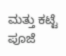ಮತ್ತು ಕಟ್ಟೆ ಪೂಜೆ